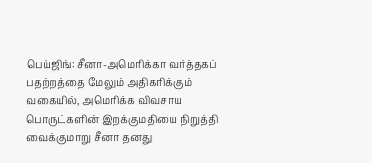பெய்ஜிங்: சீனா-அமெரிக்கா வர்த்தகப் பதற்றத்தை மேலும் அதிகரிக்கும் வகையில், அமெரிக்க விவசாய பொருட்களின் இறக்குமதியை நிறுத்தி வைக்குமாறு சீனா தனது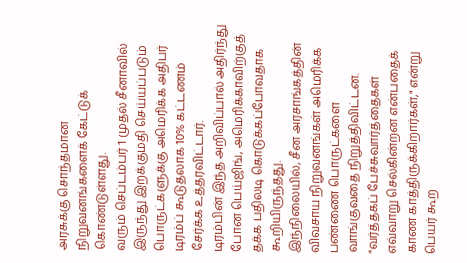அரசுக்கு சொந்தமான நிறுவனங்களைக் கேட்டுக் கொண்டுள்ளது.
வரும் செப்டம்பர் 1 முதல் சீனாவில் இருந்து இறக்குமதி செய்யப்படும் பொருட்களுக்கு அமெரிக்க அதிபர் டிரம்ப் கூடுதலாக 10% கட்டணம் சேர்க்க உத்தரவிட்டார்.
டிரம்பின் இந்த அறிவிப்பால் அதிர்ந்து போன பெய்ஜிங், அமெரிக்காவிற்குத் தக்க பதிலடி கொடுக்கப்போவதாக கூறியிருந்தது.
இந்நிலையில், சீன அரசாங்கத்தின் விவசாய நிறுவனங்கள் அமெரிக்க பண்ணை பொருட்களை வாங்குவதை நிறுத்திவிட்டன.
"வர்த்தகப் பேச்சுவார்த்தைகள் எவ்வாறு செல்கின்றன என்பதைக் காண காத்திருக்கிறார்கள்," என்று பெயர் கூற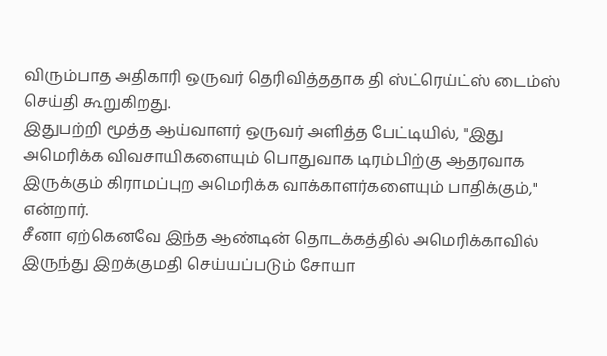விரும்பாத அதிகாரி ஒருவர் தெரிவித்ததாக தி ஸ்ட்ரெய்ட்ஸ் டைம்ஸ் செய்தி கூறுகிறது.
இதுபற்றி மூத்த ஆய்வாளர் ஒருவர் அளித்த பேட்டியில், "இது அமெரிக்க விவசாயிகளையும் பொதுவாக டிரம்பிற்கு ஆதரவாக இருக்கும் கிராமப்புற அமெரிக்க வாக்காளர்களையும் பாதிக்கும்," என்றார்.
சீனா ஏற்கெனவே இந்த ஆண்டின் தொடக்கத்தில் அமெரிக்காவில் இருந்து இறக்குமதி செய்யப்படும் சோயா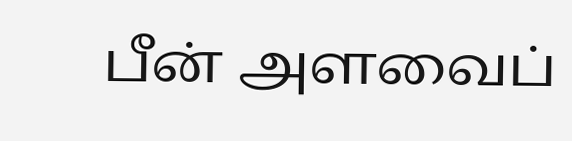பீன் அளவைப்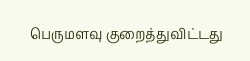பெருமளவு குறைத்துவிட்டது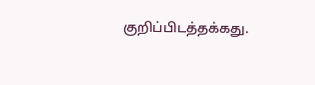குறிப்பிடத்தக்கது.